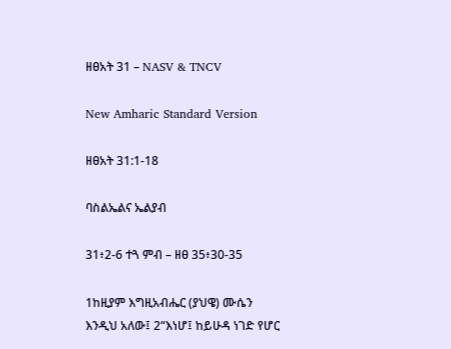ዘፀአት 31 – NASV & TNCV

New Amharic Standard Version

ዘፀአት 31:1-18

ባስልኤልና ኤልያብ

31፥2-6 ተጓ ምብ – ዘፀ 35፥30-35

1ከዚያም እግዚአብሔር (ያህዌ) ሙሴን እንዲህ አለው፤ 2“እነሆ፤ ከይሁዳ ነገድ የሆር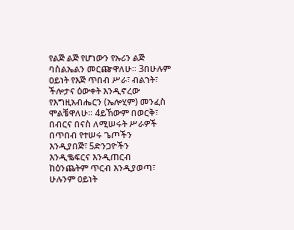የልጅ ልጅ የሆነውን የኡሪን ልጅ ባስልኤልን መርጬዋለሁ። 3በሁሉም ዐይነት የእጅ ጥበብ ሥራ፣ ብልኀት፣ ችሎታና ዕውቀት እንዲኖረው የእግዚአብሔርን (ኤሎሂም) መንፈስ ሞልቼዋለሁ። 4ይኸውም በወርቅ፣ በብርና በናስ ለሚሠሩት ሥራዎች በጥበብ የተሠሩ ጌጦችን እንዲያበጅ፣ 5ድንጋዮችን እንዲቈፍርና እንዲጠርብ ከዕንጨትም ጥርብ እንዲያወጣ፣ ሁሉንም ዐይነት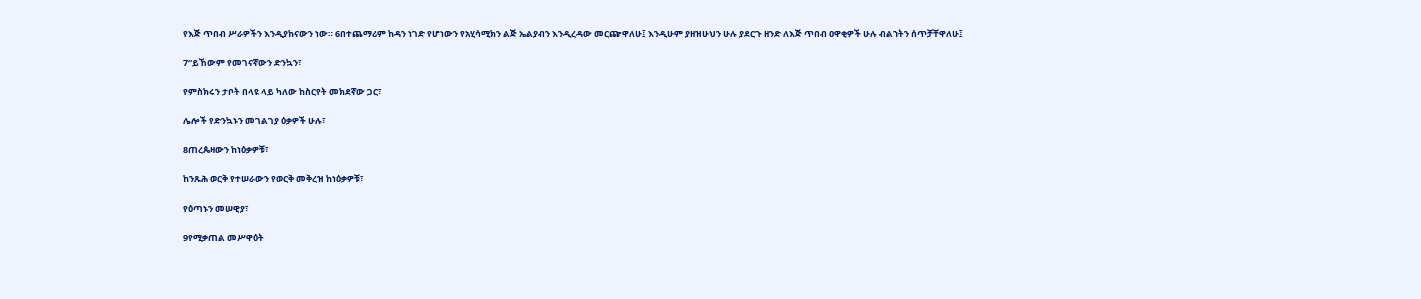የእጅ ጥበብ ሥራዎችን እንዲያከናውን ነው። 6በተጨማሪም ከዳን ነገድ የሆነውን የአሂሳሚክን ልጅ ኤልያብን እንዲረዳው መርጬዋለሁ፤ እንዲሁም ያዘዝሁህን ሁሉ ያደርጉ ዘንድ ለእጅ ጥበብ ዐዋቂዎች ሁሉ ብልኀትን ሰጥቻቸዋለሁ፤

7“ይኸውም የመገናኛውን ድንኳን፣

የምስክሩን ታቦት በላዩ ላይ ካለው ከስርየት መክደኛው ጋር፣

ሌሎች የድንኳኑን መገልገያ ዕቃዎች ሁሉ፣

8ጠረጴዛውን ከነዕቃዎቹ፣

ከንጹሕ ወርቅ የተሠራውን የወርቅ መቅረዝ ከነዕቃዎቹ፣

የዕጣኑን መሠዊያ፣

9የሚቃጠል መሥዋዕት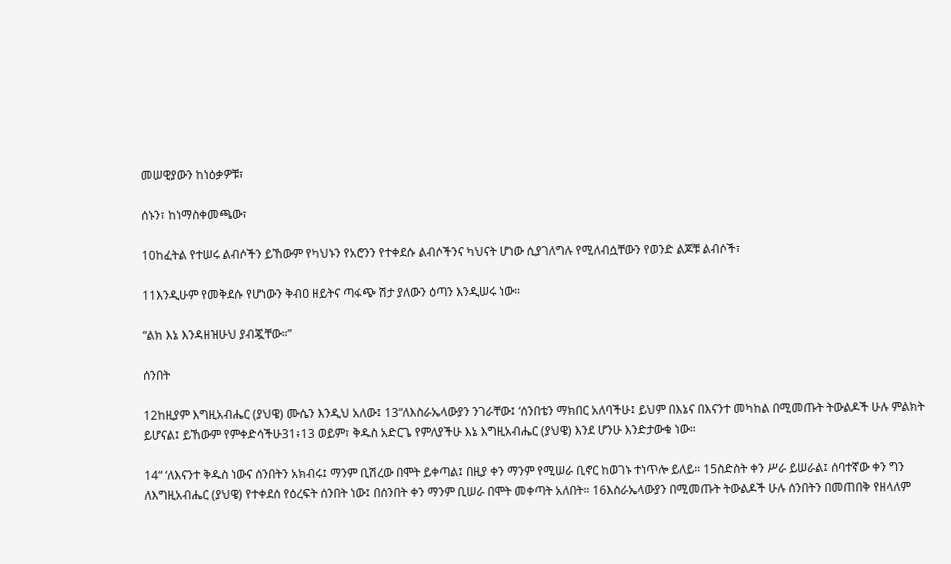መሠዊያውን ከነዕቃዎቹ፣

ሰኑን፣ ከነማስቀመጫው፣

10ከፈትል የተሠሩ ልብሶችን ይኸውም የካህኑን የአሮንን የተቀደሱ ልብሶችንና ካህናት ሆነው ሲያገለግሉ የሚለብሷቸውን የወንድ ልጆቹ ልብሶች፣

11እንዲሁም የመቅደሱ የሆነውን ቅብዐ ዘይትና ጣፋጭ ሽታ ያለውን ዕጣን እንዲሠሩ ነው።

“ልክ እኔ እንዳዘዝሁህ ያብጇቸው።”

ሰንበት

12ከዚያም እግዚአብሔር (ያህዌ) ሙሴን እንዲህ አለው፤ 13“ለእስራኤላውያን ንገራቸው፤ ‘ሰንበቴን ማክበር አለባችሁ፤ ይህም በእኔና በእናንተ መካከል በሚመጡት ትውልዶች ሁሉ ምልክት ይሆናል፤ ይኸውም የምቀድሳችሁ31፥13 ወይም፣ ቅዱስ አድርጌ የምለያችሁ እኔ እግዚአብሔር (ያህዌ) እንደ ሆንሁ እንድታውቁ ነው።

14“ ‘ለእናንተ ቅዱስ ነውና ሰንበትን አክብሩ፤ ማንም ቢሽረው በሞት ይቀጣል፤ በዚያ ቀን ማንም የሚሠራ ቢኖር ከወገኑ ተነጥሎ ይለይ። 15ስድስት ቀን ሥራ ይሠራል፤ ሰባተኛው ቀን ግን ለእግዚአብሔር (ያህዌ) የተቀደሰ የዕረፍት ሰንበት ነው፤ በሰንበት ቀን ማንም ቢሠራ በሞት መቀጣት አለበት። 16እስራኤላውያን በሚመጡት ትውልዶች ሁሉ ሰንበትን በመጠበቅ የዘላለም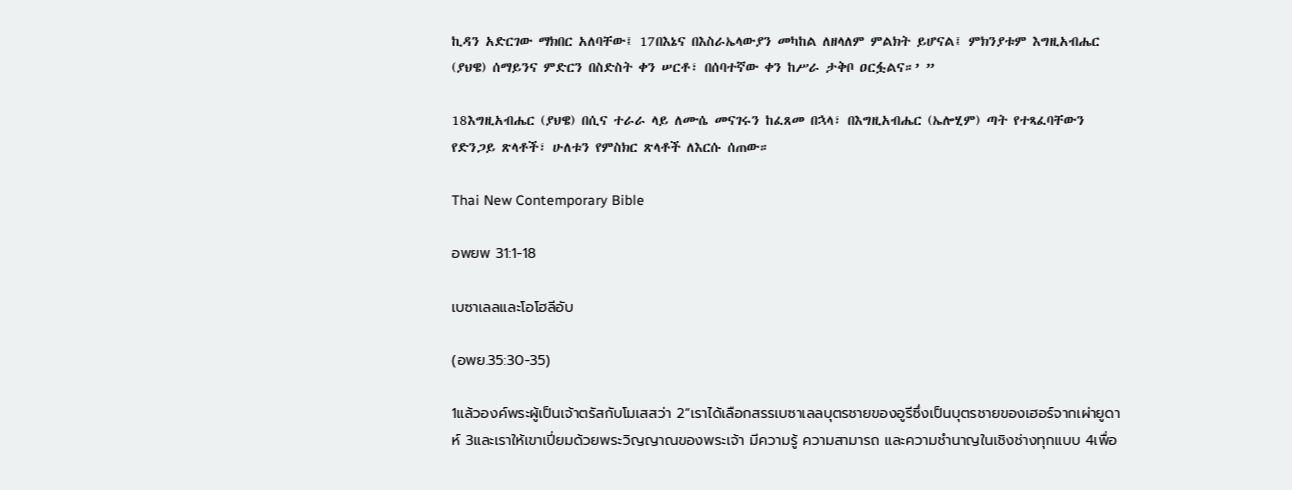ኪዳን አድርገው ማክበር አለባቸው፤ 17በእኔና በእስራኤላውያን መካከል ለዘላለም ምልክት ይሆናል፤ ምክንያቱም እግዚአብሔር (ያህዌ) ሰማይንና ምድርን በስድስት ቀን ሠርቶ፣ በሰባተኛው ቀን ከሥራ ታቅቦ ዐርፏልና።’ ”

18እግዚአብሔር (ያህዌ) በሲና ተራራ ላይ ለሙሴ መናገሩን ከፈጸመ በኋላ፣ በእግዚአብሔር (ኤሎሂም) ጣት የተጻፈባቸውን የድንጋይ ጽላቶች፣ ሁለቱን የምስክር ጽላቶች ለእርሱ ሰጠው።

Thai New Contemporary Bible

อพยพ 31:1-18

เบซาเลลและโอโฮลีอับ

(อพย.35:30-35)

1แล้วองค์พระผู้เป็นเจ้าตรัสกับโมเสสว่า 2“เราได้เลือกสรรเบซาเลลบุตรชายของอูรีซึ่งเป็นบุตรชายของเฮอร์จากเผ่ายูดาห์ 3และเราให้เขาเปี่ยมด้วยพระวิญญาณของพระเจ้า มีความรู้ ความสามารถ และความชำนาญในเชิงช่างทุกแบบ 4เพื่อ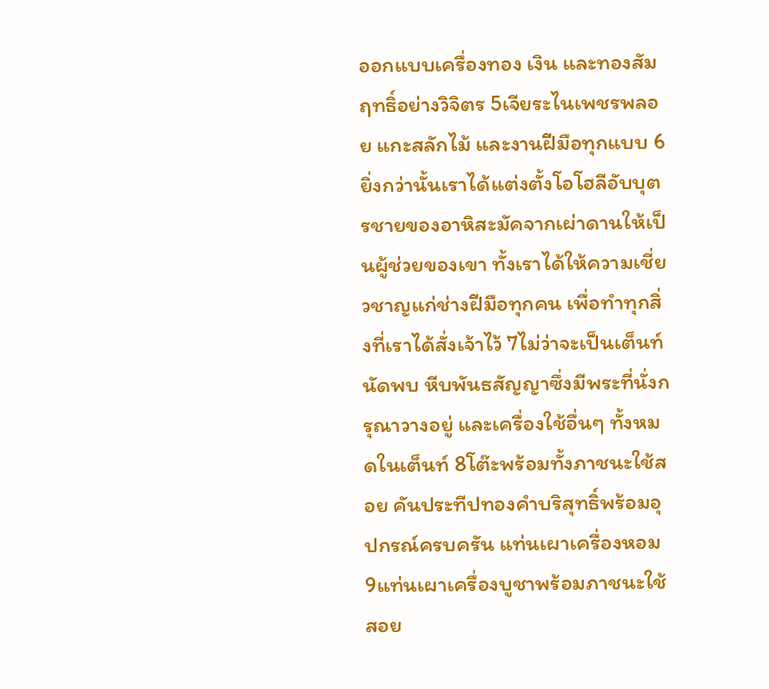ออกแบบเครื่องทอง เงิน และทองสัมฤทธิ์อย่างวิจิตร 5เจียระไนเพชรพลอย แกะสลักไม้ และงานฝีมือทุกแบบ 6ยิ่งกว่านั้นเราได้แต่งตั้งโอโฮลีอับบุตรชายของอาหิสะมัคจากเผ่าดานให้เป็นผู้ช่วยของเขา ทั้งเราได้ให้ความเชี่ยวชาญแก่ช่างฝีมือทุกคน เพื่อทำทุกสิ่งที่เราได้สั่งเจ้าไว้ 7ไม่ว่าจะเป็นเต็นท์นัดพบ หีบพันธสัญญาซึ่งมีพระที่นั่งกรุณาวางอยู่ และเครื่องใช้อื่นๆ ทั้งหมดในเต็นท์ 8โต๊ะพร้อมทั้งภาชนะใช้สอย คันประทีปทองคำบริสุทธิ์พร้อมอุปกรณ์ครบครัน แท่นเผาเครื่องหอม 9แท่นเผาเครื่องบูชาพร้อมภาชนะใช้สอย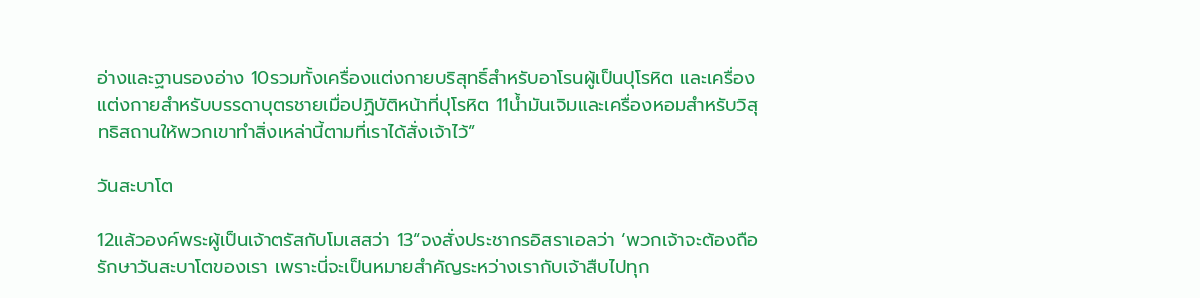อ่างและฐานรองอ่าง 10รวมทั้งเครื่องแต่งกายบริสุทธิ์สำหรับอาโรนผู้เป็นปุโรหิต และเครื่องแต่งกายสำหรับบรรดาบุตรชายเมื่อปฏิบัติหน้าที่ปุโรหิต 11น้ำมันเจิมและเครื่องหอมสำหรับวิสุทธิสถานให้พวกเขาทำสิ่งเหล่านี้ตามที่เราได้สั่งเจ้าไว้”

วันสะบาโต

12แล้วองค์พระผู้เป็นเจ้าตรัสกับโมเสสว่า 13“จงสั่งประชากรอิสราเอลว่า ‘พวกเจ้าจะต้องถือรักษาวันสะบาโตของเรา เพราะนี่จะเป็นหมายสำคัญระหว่างเรากับเจ้าสืบไปทุก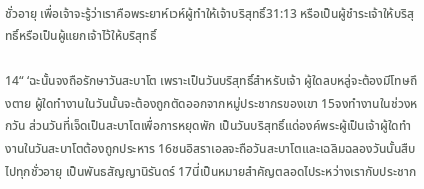ชั่วอายุ เพื่อเจ้าจะรู้ว่าเราคือพระยาห์เวห์ผู้ทำให้เจ้าบริสุทธิ์31:13 หรือเป็นผู้ชำระเจ้าให้บริสุทธิ์หรือเป็นผู้แยกเจ้าไว้ให้บริสุทธิ์

14“ ‘ฉะนั้นจงถือรักษาวันสะบาโต เพราะเป็นวันบริสุทธิ์สำหรับเจ้า ผู้ใดลบหลู่จะต้องมีโทษถึงตาย ผู้ใดทำงานในวันนั้นจะต้องถูกตัดออกจากหมู่ประชากรของเขา 15จงทำงานในช่วงหกวัน ส่วนวันที่เจ็ดเป็นสะบาโตเพื่อการหยุดพัก เป็นวันบริสุทธิ์แด่องค์พระผู้เป็นเจ้าผู้ใดทำงานในวันสะบาโตต้องถูกประหาร 16ชนอิสราเอลจะถือวันสะบาโตและเฉลิมฉลองวันนั้นสืบไปทุกชั่วอายุ เป็นพันธสัญญานิรันดร์ 17นี่เป็นหมายสำคัญตลอดไประหว่างเรากับประชาก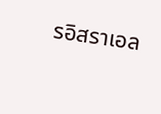รอิสราเอล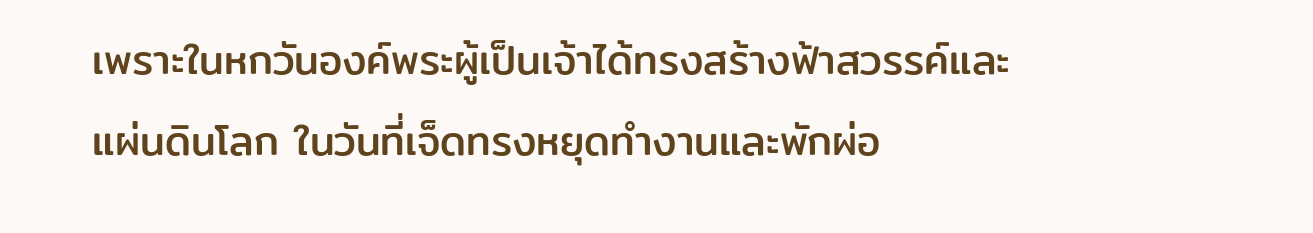เพราะในหกวันองค์พระผู้เป็นเจ้าได้ทรงสร้างฟ้าสวรรค์และแผ่นดินโลก ในวันที่เจ็ดทรงหยุดทำงานและพักผ่อ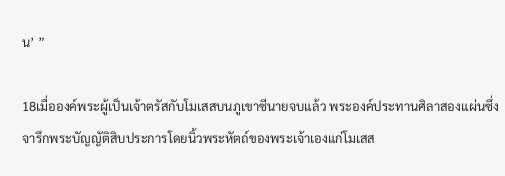น’ ”

18เมื่อองค์พระผู้เป็นเจ้าตรัสกับโมเสสบนภูเขาซีนายจบแล้ว พระองค์ประทานศิลาสองแผ่นซึ่งจารึกพระบัญญัติสิบประการโดยนิ้วพระหัตถ์ของพระเจ้าเองแก่โมเสส